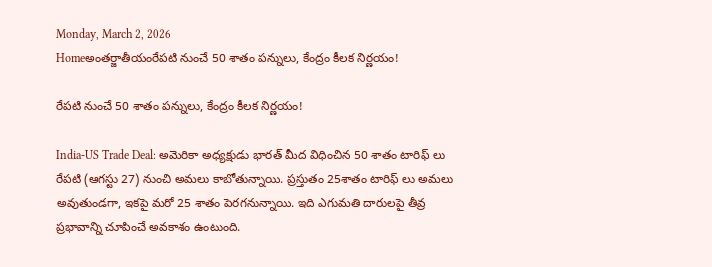Monday, March 2, 2026
Homeఅంతర్జాతీయంరేపటి నుంచే 50 శాతం పన్నులు, కేంద్రం కీలక నిర్ణయం!

రేపటి నుంచే 50 శాతం పన్నులు, కేంద్రం కీలక నిర్ణయం!

India-US Trade Deal: అమెరికా అధ్యక్షుడు భారత్ మీద విధించిన 50 శాతం టారిఫ్ లు రేపటి (ఆగస్టు 27) నుంచి అమలు కాబోతున్నాయి. ప్రస్తుతం 25శాతం టారిఫ్ లు అమలు అవుతుండగా, ఇకపై మరో 25 శాతం పెరగనున్నాయి. ఇది ఎగుమతి దారులపై తీవ్ర ప్రభావాన్ని చూపించే అవకాశం ఉంటుంది.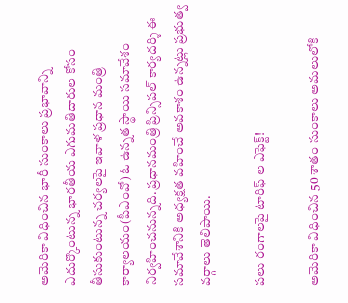అమెరికా విధించిన భారీ సుంకాలు ప్రభావాన్ని ఎదుర్కొంటున్న భారతీయ ఎగుమతిదారుల కోసం తీసుకుంటున్న చర్యలపై ఇవాళ ప్రధాన మంత్రి కార్యాలయం(పీఎంవో) ఓ ఉన్నత స్థాయి సమావేశం నిర్వహించనున్నది. ప్రధానమంత్రి ప్రిన్సిపల్‌ కార్యదర్శి ఈ సమావేశానికి అధ్యక్షత వహించే అవకాశం ఉన్నట్లు ప్రభుత్వ వర్గాలు తెలిపాయి.

పలు రంగాలపై టారిఫ్ ల ఎఫెక్ట్!

అమెరికా విధించిన 50 శాతం సుంకాలు అమలులోకి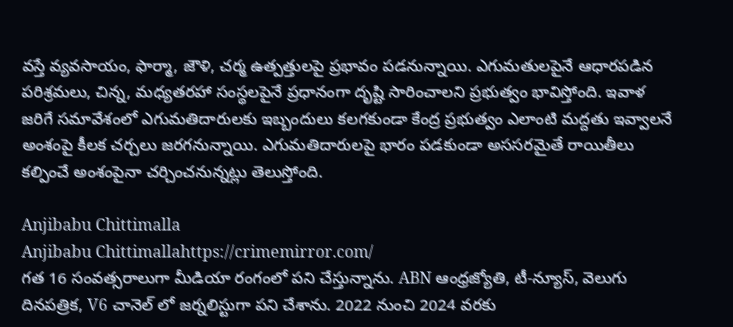వస్తే వ్యవసాయం, ఫార్మా, జౌళి, చర్మ ఉత్పత్తులపై ప్రభావం పడనున్నాయి. ఎగుమతులపైనే ఆధారపడిన పరిశ్రమలు, చిన్న, మధ్యతరహా సంస్థలపైనే ప్రధానంగా దృష్టి సారించాలని ప్రభుత్వం భావిస్తోంది. ఇవాళ జరిగే సమావేశంలో ఎగుమతిదారులకు ఇబ్బందులు కలగకుండా కేంద్ర ప్రభుత్వం ఎలాంటి మద్దతు ఇవ్వాలనే అంశంపై కీలక చర్చలు జరగనున్నాయి. ఎగుమతిదారులపై భారం పడకుండా అససరమైతే రాయితీలు కల్పించే అంశంపైనా చర్చించనున్నట్లు తెలుస్తోంది.

Anjibabu Chittimalla
Anjibabu Chittimallahttps://crimemirror.com/
గత 16 సంవత్సరాలుగా మీడియా రంగంలో పని చేస్తున్నాను. ABN ఆంధ్రజ్యోతి, టీ-న్యూస్‌, వెలుగు దినపత్రిక, V6 చానెల్ లో జర్నలిస్టుగా పని చేశాను. 2022 నుంచి 2024 వరకు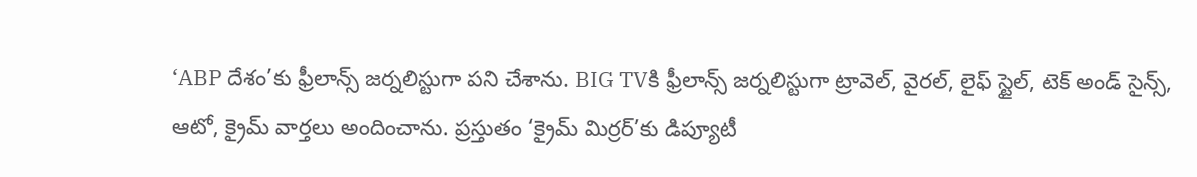‘ABP దేశం’కు ఫ్రీలాన్స్ జర్నలిస్టుగా పని చేశాను. BIG TVకి ఫ్రీలాన్స్ జర్నలిస్టుగా ట్రావెల్, వైరల్, లైఫ్ స్టైల్, టెక్ అండ్ సైన్స్, ఆటో, క్రైమ్ వార్తలు అందించాను. ప్రస్తుతం ‘క్రైమ్ మిర్రర్’కు డిప్యూటీ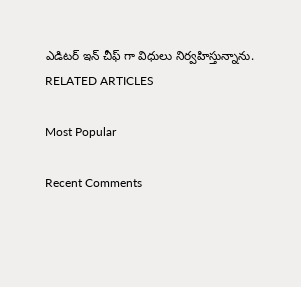ఎడిటర్ ఇన్ చీఫ్ గా విధులు నిర్వహిస్తున్నాను.
RELATED ARTICLES

Most Popular

Recent Comments